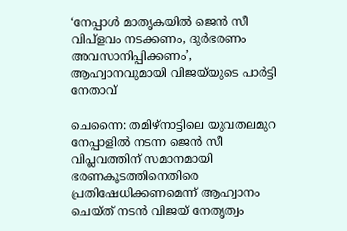‘നേപ്പാള്‍ മാതൃകയില്‍ ജെന്‍ സീ വിപ്‌ളവം നടക്കണം, ദുര്‍ഭരണം അവസാനിപ്പിക്കണം’, ആഹ്വാനവുമായി വിജയ്‌യുടെ പാര്‍ട്ടി നേതാവ്

ചെന്നൈ: തമിഴ്‌നാട്ടിലെ യുവതലമുറ നേപ്പാളില്‍ നടന്ന ജെന്‍ സീ വിപ്ലവത്തിന് സമാനമായി ഭരണകൂടത്തിനെതിരെ പ്രതിഷേധിക്കണമെന്ന് ആഹ്വാനം ചെയ്ത് നടന്‍ വിജയ് നേതൃത്വം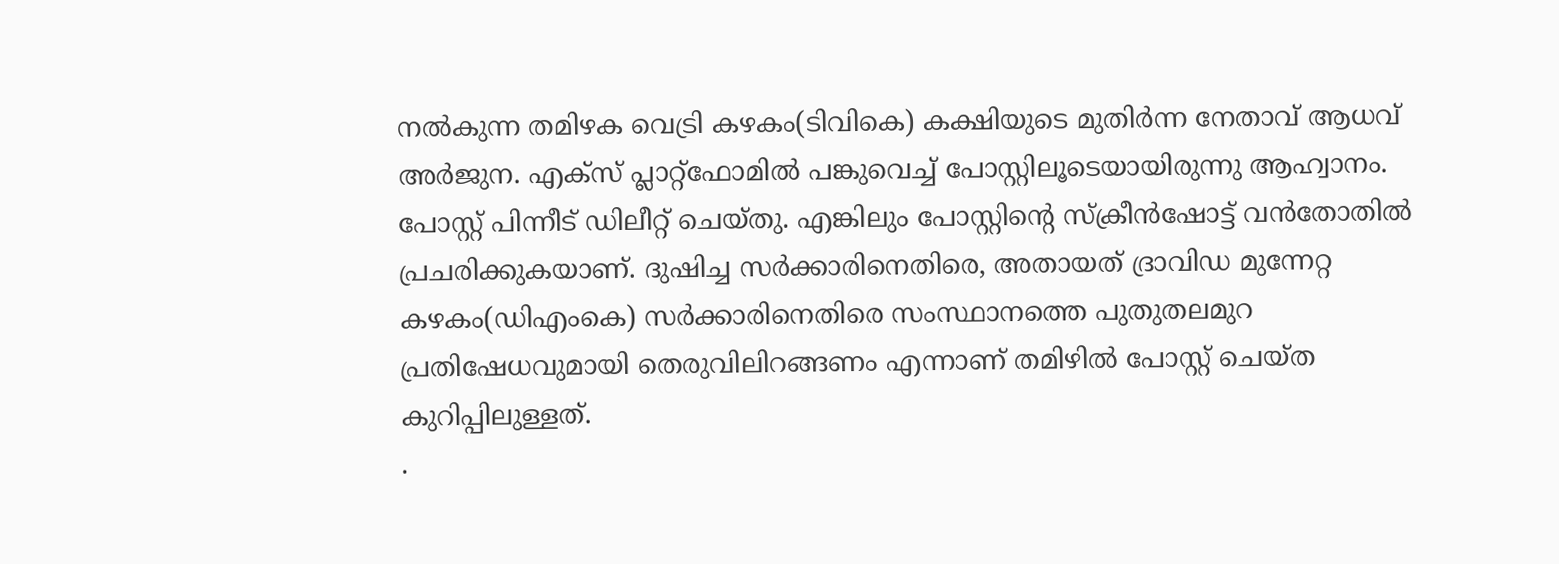നല്‍കുന്ന തമിഴക വെട്രി കഴകം(ടിവികെ) കക്ഷിയുടെ മുതിര്‍ന്ന നേതാവ് ആധവ് അര്‍ജുന. എക്‌സ് പ്ലാറ്റ്‌ഫോമില്‍ പങ്കുവെച്ച് പോസ്റ്റിലൂടെയായിരുന്നു ആഹ്വാനം. പോസ്റ്റ് പിന്നീട് ഡിലീറ്റ് ചെയ്തു. എങ്കിലും പോസ്റ്റിന്റെ സ്‌ക്രീന്‍ഷോട്ട് വന്‍തോതില്‍ പ്രചരിക്കുകയാണ്. ദുഷിച്ച സര്‍ക്കാരിനെതിരെ, അതായത് ദ്രാവിഡ മുന്നേറ്റ കഴകം(ഡിഎംകെ) സർക്കാരിനെതിരെ സംസ്ഥാനത്തെ പുതുതലമുറ പ്രതിഷേധവുമായി തെരുവിലിറങ്ങണം എന്നാണ് തമിഴില്‍ പോസ്റ്റ് ചെയ്ത കുറിപ്പിലുള്ളത്.
.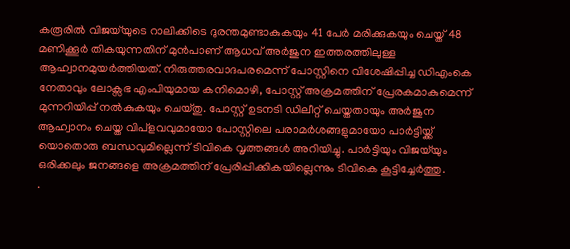കരൂരില്‍ വിജയ്‌യുടെ റാലിക്കിടെ ദുരന്തമുണ്ടാകുകയും 41 പേര്‍ മരിക്കുകയും ചെയ്ത് 48 മണിക്കൂര്‍ തികയുന്നതിന് മുന്‍പാണ് ആധവ് അര്‍ജുന ഇത്തരത്തിലുള്ള ആഹ്വാനമുയര്‍ത്തിയത്. നിരുത്തരവാദപരമെന്ന് പോസ്റ്റിനെ വിശേഷിപ്പിച്ച ഡിഎംകെ നേതാവും ലോക്സഭ എംപിയുമായ കനിമൊഴി, പോസ്റ്റ് അക്രമത്തിന് പ്രേരകമാകുമെന്ന് മുന്നറിയിപ്പ് നല്‍കുകയും ചെയ്തു. പോസ്റ്റ് ഉടനടി ഡിലീറ്റ് ചെയ്തതായും അര്‍ജുന ആഹ്വാനം ചെയ്ത വിപ്‌ളവവുമായോ പോസ്റ്റിലെ പരാമര്‍ശങ്ങളുമായോ പാര്‍ട്ടിയ്ക്ക് യൊതൊരു ബന്ധവുമില്ലെന്ന് ടിവികെ വൃത്തങ്ങള്‍ അറിയിച്ചു. പാര്‍ട്ടിയും വിജയ്‌യും ഒരിക്കലും ജനങ്ങളെ അക്രമത്തിന് പ്രേരിപ്പിക്കികയില്ലെന്നും ടിവികെ കൂട്ടിച്ചേര്‍ത്തു.
.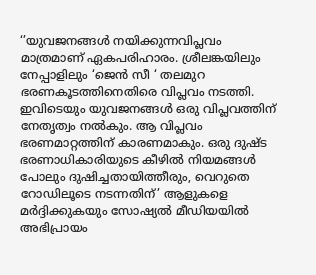‘’യുവജനങ്ങള്‍ നയിക്കുന്നവിപ്ലവം മാത്രമാണ് ഏകപരിഹാരം. ശ്രീലങ്കയിലും നേപ്പാളിലും ‘ജെന്‍ സീ ‘ തലമുറ ഭരണകൂടത്തിനെതിരെ വിപ്ലവം നടത്തി. ഇവിടെയും യുവജനങ്ങള്‍ ഒരു വിപ്ലവത്തിന് നേതൃത്വം നല്‍കും. ആ വിപ്ലവം ഭരണമാറ്റത്തിന് കാരണമാകും. ഒരു ദുഷ്ട ഭരണാധികാരിയുടെ കീഴില്‍ നിയമങ്ങള്‍ പോലും ദുഷിച്ചതായിത്തീരും, വെറുതെ റോഡിലൂടെ നടന്നതിന്’ ആളുകളെ മര്‍ദ്ദിക്കുകയും സോഷ്യല്‍ മീഡിയയില്‍ അഭിപ്രായം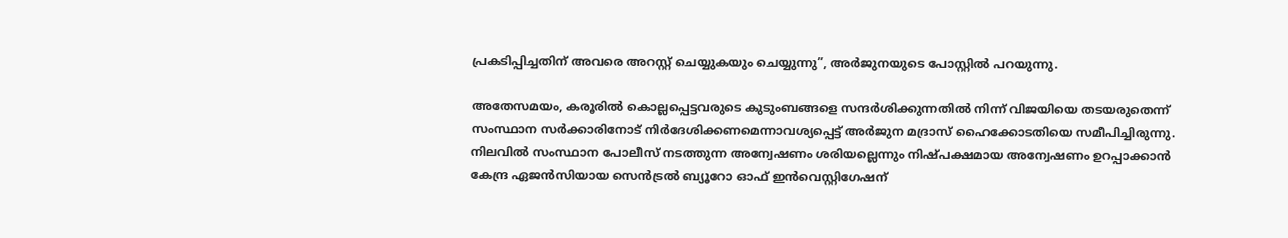പ്രകടിപ്പിച്ചതിന് അവരെ അറസ്റ്റ് ചെയ്യുകയും ചെയ്യുന്നു”, അർജുനയുടെ പോസ്റ്റിൽ പറയുന്നു.

അതേസമയം, കരൂരില്‍ കൊല്ലപ്പെട്ടവരുടെ കുടുംബങ്ങളെ സന്ദര്‍ശിക്കുന്നതില്‍ നിന്ന് വിജയിയെ തടയരുതെന്ന് സംസ്ഥാന സര്‍ക്കാരിനോട് നിര്‍ദേശിക്കണമെന്നാവശ്യപ്പെട്ട് അര്‍ജുന മദ്രാസ് ഹൈക്കോടതിയെ സമീപിച്ചിരുന്നു. നിലവില്‍ സംസ്ഥാന പോലീസ് നടത്തുന്ന അന്വേഷണം ശരിയല്ലെന്നും നിഷ്പക്ഷമായ അന്വേഷണം ഉറപ്പാക്കാന്‍ കേന്ദ്ര ഏജന്‍സിയായ സെന്‍ട്രല്‍ ബ്യൂറോ ഓഫ് ഇന്‍വെസ്റ്റിഗേഷന്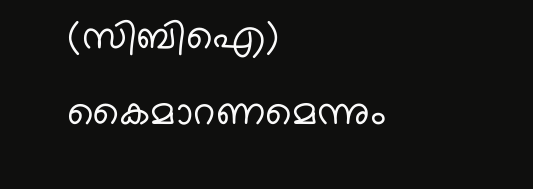(സിബിഐ) കൈമാറണമെന്നും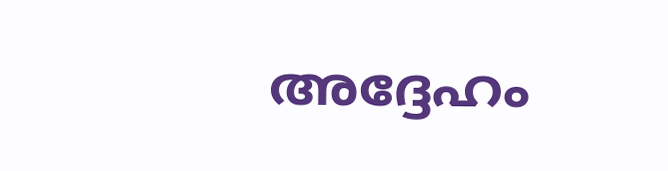അദ്ദേഹം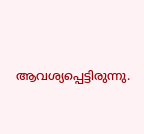ആവശ്യപ്പെട്ടിരുന്നു.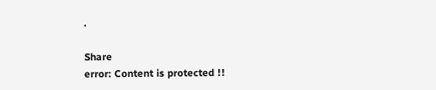.

Share
error: Content is protected !!